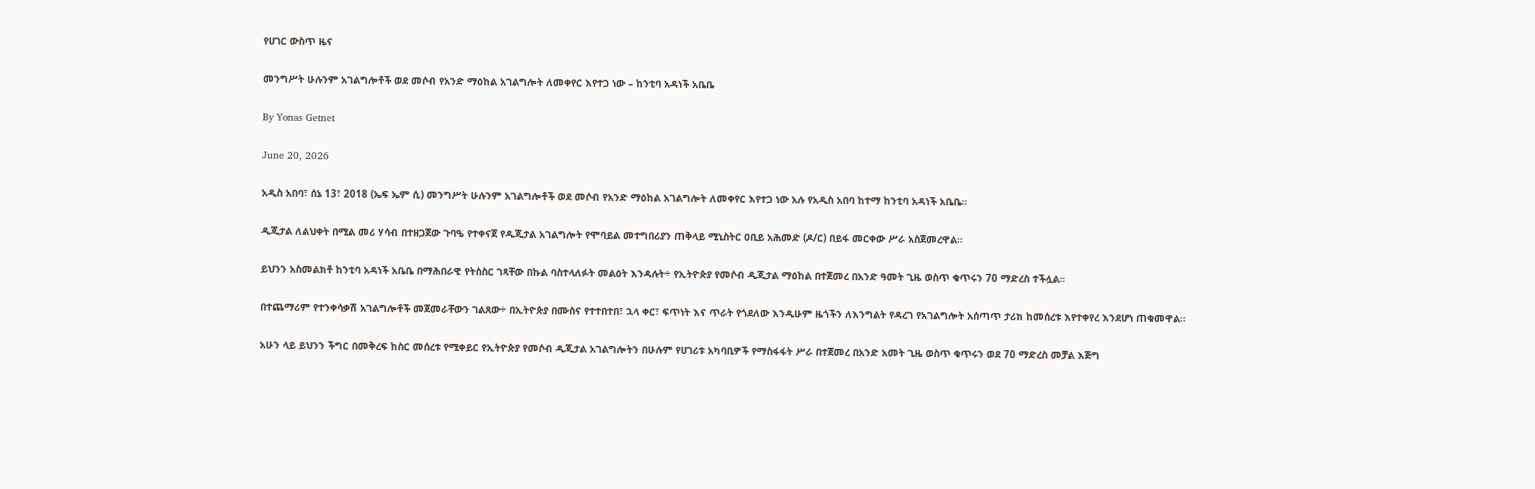የሀገር ውስጥ ዜና

መንግሥት ሁሉንም አገልግሎቶች ወደ መሶብ የአንድ ማዕከል አገልግሎት ለመቀየር እየተጋ ነው – ከንቲባ አዳነች አቤቤ

By Yonas Getnet

June 20, 2026

አዲስ አበባ፣ ሰኔ 13፣ 2018 (ኤፍ ኤም ሲ) መንግሥት ሁሉንም አገልግሎቶች ወደ መሶብ የአንድ ማዕከል አገልግሎት ለመቀየር እየተጋ ነው አሉ የአዲስ አበባ ከተማ ከንቲባ አዳነች አቤቤ።

ዲጂታል ለልህቀት በሚል መሪ ሃሳብ በተዘጋጀው ጉባዔ የተቀናጀ የዲጂታል አገልግሎት የሞባይል መተግበሪያን ጠቅላይ ሚኒስትር ዐቢይ አሕመድ (ዶ/ር) በይፋ መርቀው ሥራ አስጀመረዋል።

ይህንን አስመልክቶ ከንቲባ አዳነች አቤቤ በማሕበራዊ የትስስር ገጻቸው በኩል ባስተላለፉት መልዕት እንዳሉት÷ የኢትዮጵያ የመሶብ ዲጂታል ማዕከል በተጀመረ በአንድ ዓመት ጊዜ ወስጥ ቁጥሩን 70 ማድረስ ተችሏል።

በተጨማሪም የተንቀሳቃሽ አገልግሎቶች መጀመራቸውን ገልጸው÷ በኢትዮጵያ በሙስና የተተበተበ፣ ኋላ ቀር፣ ፍጥነት እና ጥራት የጎደለው እንዲሁም ዜጎችን ለእንግልት የዳረገ የአገልግሎት አሰጣጥ ታሪክ ከመሰረቱ እየተቀየረ እንደሆነ ጠቁመዋል።

አሁን ላይ ይህንን ችግር በመቅረፍ ከስር መሰረቱ የሚቀይር የኢትዮጵያ የመሶብ ዲጂታል አገልግሎትን በሁሉም የሀገሪቱ አካባቢዎች የማስፋፋት ሥራ በተጀመረ በአንድ አመት ጊዜ ወስጥ ቁጥሩን ወደ 70 ማድረስ መቻል እጅግ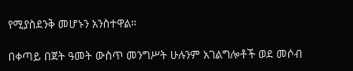የሚያስደንቅ መሆኑን አንስተዋል።

በቀጣይ በጀት ዓመት ውስጥ መንግሥት ሁሉንም አገልግሎቶች ወደ መሶብ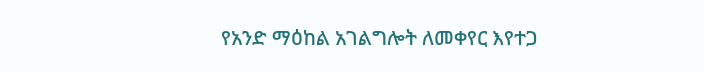የአንድ ማዕከል አገልግሎት ለመቀየር እየተጋ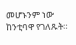መሆኑንም ነው ከንቲባዋ የገለጹት።